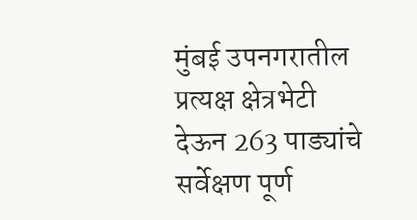मुंबई उपनगरातील प्रत्यक्ष क्षेत्रभेटी देऊन 263 पाड्यांचे सर्वेक्षण पूर्ण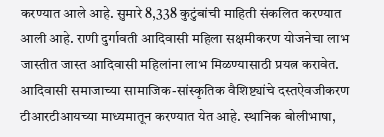करण्यात आले आहे. सुमारे 8,338 कुटुंबांची माहिती संकलित करण्यात आली आहे. राणी दुर्गावती आदिवासी महिला सक्षमीकरण योजनेचा लाभ जास्तीत जास्त आदिवासी महिलांना लाभ मिळण्यासाठी प्रयत्न करावेत.
आदिवासी समाजाच्या सामाजिक-सांस्कृतिक वैशिष्ट्यांचे दस्तऐवजीकरण टीआरटीआयच्या माध्यमातून करण्यात येत आहे. स्थानिक बोलीभाषा,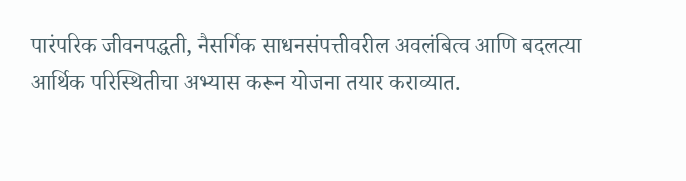पारंपरिक जीवनपद्धती, नैसर्गिक साधनसंपत्तीवरील अवलंबित्व आणि बदलत्या आर्थिक परिस्थितीचा अभ्यास करून योजना तयार कराव्यात.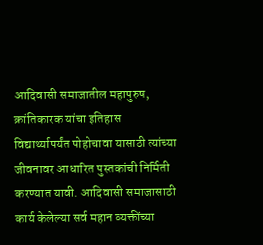आदिवासी समाजातील महापुरुष, क्रांतिकारक यांचा इतिहास विद्यार्थ्यापर्यंत पोहोचावा यासाठी त्यांच्या जीवनावर आधारित पुस्तकांची निर्मिती करण्यात यावी. आदिवासी समाजासाठी कार्य केलेल्या सर्व महान व्यक्तींच्या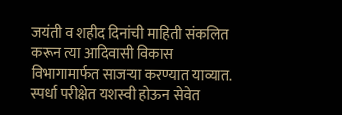जयंती व शहीद दिनांची माहिती संकलित करून त्या आदिवासी विकास विभागामार्फत साजऱ्या करण्यात याव्यात. स्पर्धा परीक्षेत यशस्वी होऊन सेवेत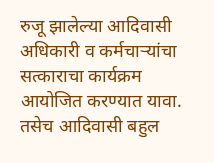रुजू झालेल्या आदिवासी अधिकारी व कर्मचाऱ्यांचा सत्काराचा कार्यक्रम आयोजित करण्यात यावा. तसेच आदिवासी बहुल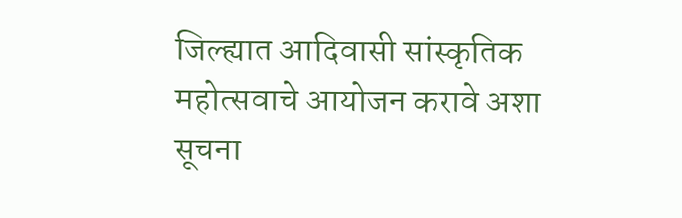जिल्ह्यात आदिवासी सांस्कृतिक महोत्सवाचे आयोजन करावे अशा सूचना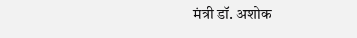मंत्री डॉ. अशोक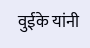वुईके यांनी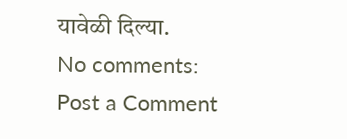यावेळी दिल्या.
No comments:
Post a Comment